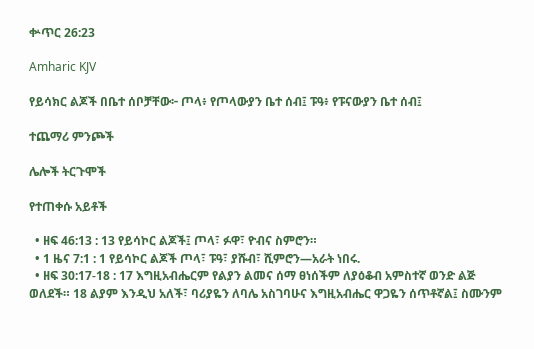ቍጥር 26:23

Amharic KJV

የይሳክር ልጆች በቤተ ሰቦቻቸው፦ ጦላ፥ የጦላውያን ቤተ ሰብ፤ ፑዓ፥ የፑናውያን ቤተ ሰብ፤

ተጨማሪ ምንጮች

ሌሎች ትርጉሞች

የተጠቀሱ አይቶች

  • ዘፍ 46:13 : 13 የይሳኮር ልጆች፤ ጦላ፣ ፉዋ፣ ዮብና ስምሮን።
  • 1 ዜና 7:1 : 1 የይሳኮር ልጆች ጦላ፣ ፑዓ፣ ያሹብ፣ ሺምሮን—አራት ነበሩ.
  • ዘፍ 30:17-18 : 17 እግዚአብሔርም የልያን ልመና ሰማ ፀነሰችም ለያዕቆብ አምስተኛ ወንድ ልጅ ወለደች። 18 ልያም እንዲህ አለች፣ ባሪያዬን ለባሌ አስገባሁና እግዚአብሔር ዋጋዬን ሰጥቶኛል፤ ስሙንም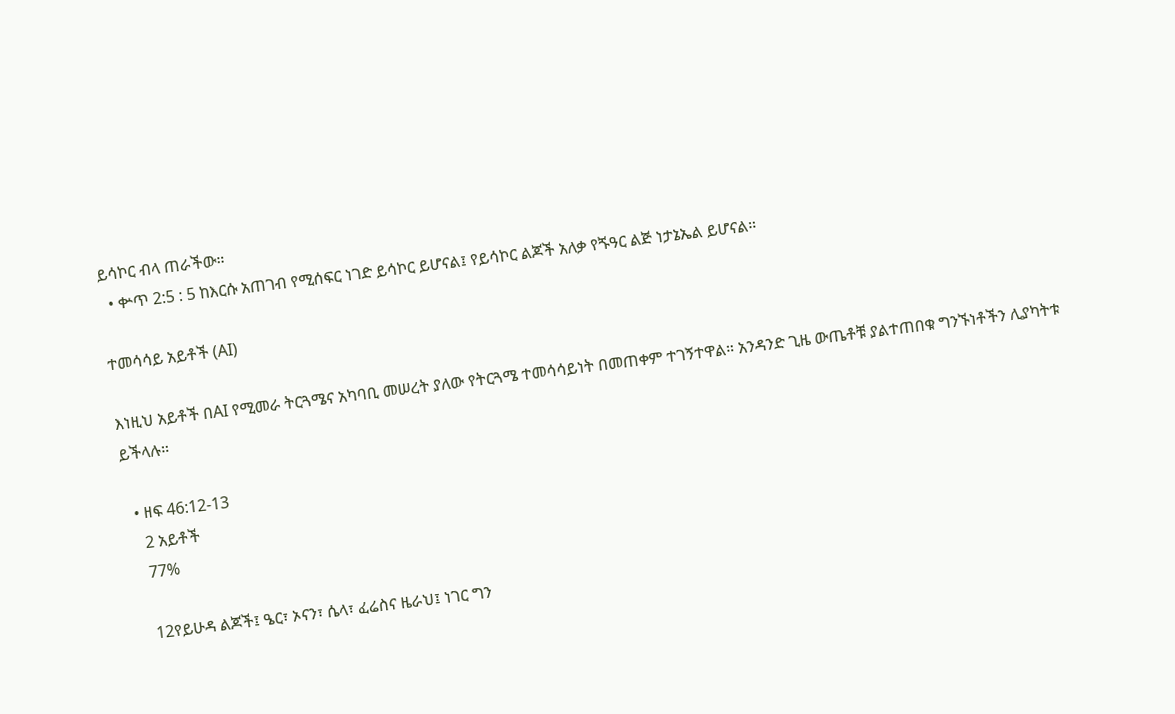ይሳኮር ብላ ጠራችው።
  • ቍጥ 2:5 : 5 ከእርሱ አጠገብ የሚሰፍር ነገድ ይሳኮር ይሆናል፤ የይሳኮር ልጆች አለቃ የጙዓር ልጅ ነታኔኤል ይሆናል።

ተመሳሳይ አይቶች (AI)

እነዚህ አይቶች በAI የሚመራ ትርጓሜና አካባቢ መሠረት ያለው የትርጓሜ ተመሳሳይነት በመጠቀም ተገኝተዋል። አንዳንድ ጊዜ ውጤቶቹ ያልተጠበቁ ግንኙነቶችን ሊያካትቱ ይችላሉ።

  • ዘፍ 46:12-13
    2 አይቶች
    77%

    12የይሁዳ ልጆች፤ ዔር፣ ኦናን፣ ሴላ፣ ፈሬስና ዜራህ፤ ነገር ግን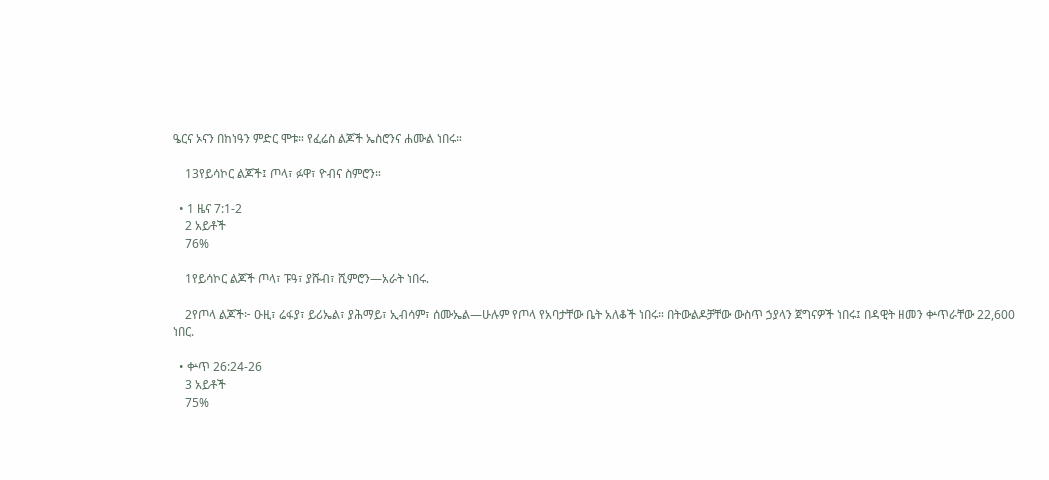ዔርና ኦናን በከነዓን ምድር ሞቱ። የፈሬስ ልጆች ኤስሮንና ሐሙል ነበሩ።

    13የይሳኮር ልጆች፤ ጦላ፣ ፉዋ፣ ዮብና ስምሮን።

  • 1 ዜና 7:1-2
    2 አይቶች
    76%

    1የይሳኮር ልጆች ጦላ፣ ፑዓ፣ ያሹብ፣ ሺምሮን—አራት ነበሩ.

    2የጦላ ልጆች፦ ዑዚ፣ ሬፋያ፣ ይሪኤል፣ ያሕማይ፣ ኢብሳም፣ ሰሙኤል—ሁሉም የጦላ የአባታቸው ቤት አለቆች ነበሩ። በትውልዶቻቸው ውስጥ ኃያላን ጀግናዎች ነበሩ፤ በዳዊት ዘመን ቍጥራቸው 22,600 ነበር.

  • ቍጥ 26:24-26
    3 አይቶች
    75%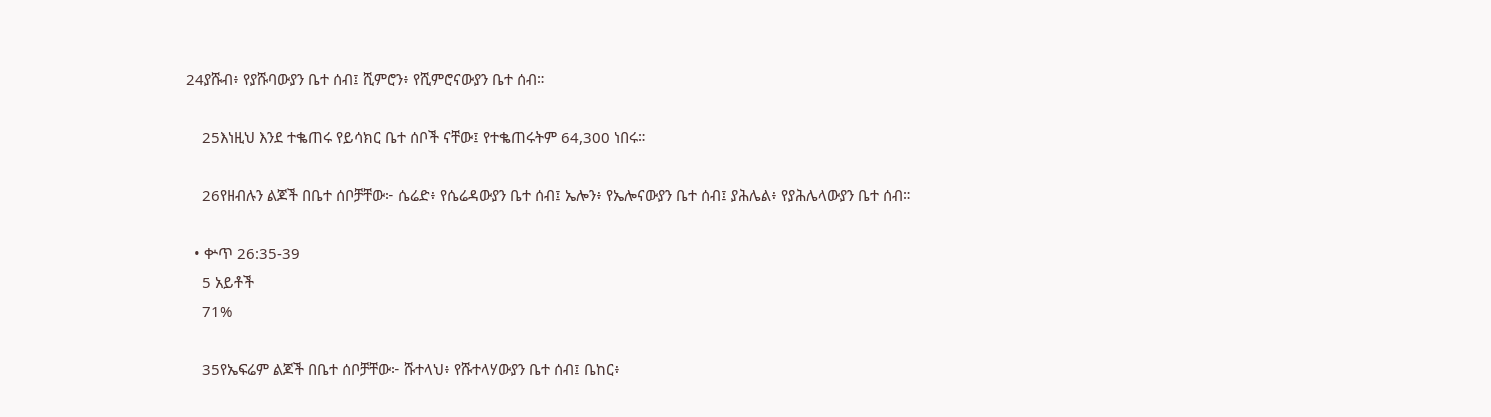24ያሹብ፥ የያሹባውያን ቤተ ሰብ፤ ሺምሮን፥ የሺምሮናውያን ቤተ ሰብ።

    25እነዚህ እንደ ተቈጠሩ የይሳክር ቤተ ሰቦች ናቸው፤ የተቈጠሩትም 64,300 ነበሩ።

    26የዘብሉን ልጆች በቤተ ሰቦቻቸው፦ ሴሬድ፥ የሴሬዳውያን ቤተ ሰብ፤ ኤሎን፥ የኤሎናውያን ቤተ ሰብ፤ ያሕሌል፥ የያሕሌላውያን ቤተ ሰብ።

  • ቍጥ 26:35-39
    5 አይቶች
    71%

    35የኤፍሬም ልጆች በቤተ ሰቦቻቸው፦ ሹተላህ፥ የሹተላሃውያን ቤተ ሰብ፤ ቤከር፥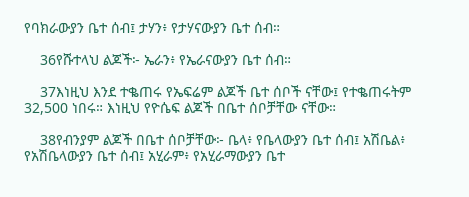የባክራውያን ቤተ ሰብ፤ ታሃን፥ የታሃናውያን ቤተ ሰብ።

    36የሹተላህ ልጆች፦ ኤራን፥ የኤራናውያን ቤተ ሰብ።

    37እነዚህ እንደ ተቈጠሩ የኤፍሬም ልጆች ቤተ ሰቦች ናቸው፤ የተቈጠሩትም 32,500 ነበሩ። እነዚህ የዮሴፍ ልጆች በቤተ ሰቦቻቸው ናቸው።

    38የብንያም ልጆች በቤተ ሰቦቻቸው፦ ቤላ፥ የቤላውያን ቤተ ሰብ፤ አሽቤል፥ የአሽቤላውያን ቤተ ሰብ፤ አሂራም፥ የአሂራማውያን ቤተ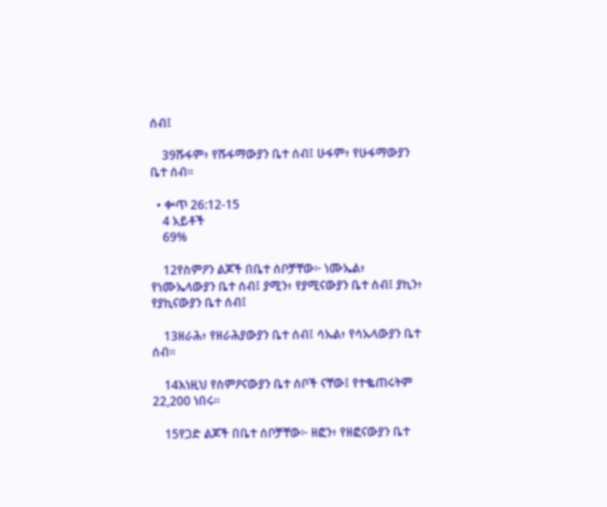ሰብ፤

    39ሹፋም፥ የሹፋማውያን ቤተ ሰብ፤ ሁፋም፥ የሁፋማውያን ቤተ ሰብ።

  • ቍጥ 26:12-15
    4 አይቶች
    69%

    12የስምዖን ልጆች በቤተ ሰቦቻቸው፦ ነሙኤል፥ የነሙኤላውያን ቤተ ሰብ፤ ያሚን፥ የያሚናውያን ቤተ ሰብ፤ ያኪን፥ የያኪናውያን ቤተ ሰብ፤

    13ዘራሕ፥ የዘራሕያውያን ቤተ ሰብ፤ ሳኡል፥ የሳኡላውያን ቤተ ሰብ።

    14እነዚህ የስምዖናውያን ቤተ ሰቦች ናቸው፤ የተቈጠሩትም 22,200 ነበሩ።

    15የጋድ ልጆች በቤተ ሰቦቻቸው፦ ዘፎን፥ የዘፎናውያን ቤተ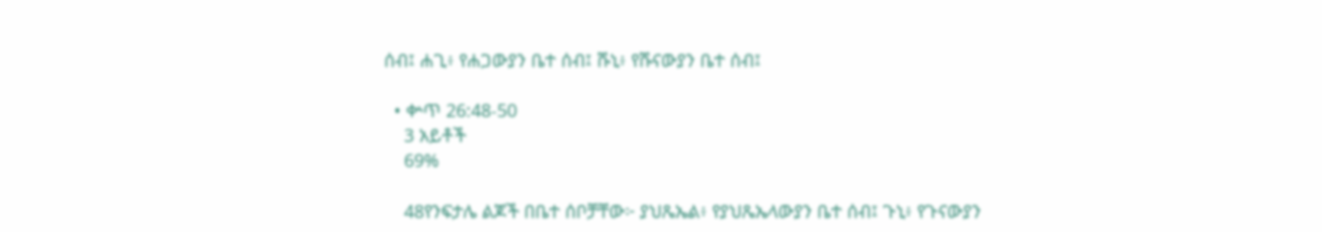ሰብ፤ ሐጊ፥ የሐጋውያን ቤተ ሰብ፤ ሹኒ፥ የሹናውያን ቤተ ሰብ፤

  • ቍጥ 26:48-50
    3 አይቶች
    69%

    48የንፍታሌ ልጆች በቤተ ሰቦቻቸው፦ ያህጼኤል፥ የያህጼኤላውያን ቤተ ሰብ፤ ጉኒ፥ የጉናውያን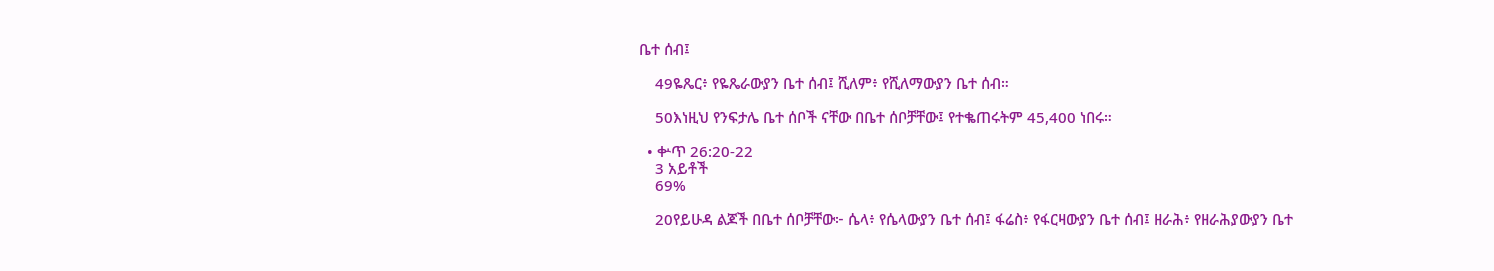ቤተ ሰብ፤

    49ዬጼር፥ የዬጼራውያን ቤተ ሰብ፤ ሺለም፥ የሺለማውያን ቤተ ሰብ።

    50እነዚህ የንፍታሌ ቤተ ሰቦች ናቸው በቤተ ሰቦቻቸው፤ የተቈጠሩትም 45,400 ነበሩ።

  • ቍጥ 26:20-22
    3 አይቶች
    69%

    20የይሁዳ ልጆች በቤተ ሰቦቻቸው፦ ሴላ፥ የሴላውያን ቤተ ሰብ፤ ፋሬስ፥ የፋርዛውያን ቤተ ሰብ፤ ዘራሕ፥ የዘራሕያውያን ቤተ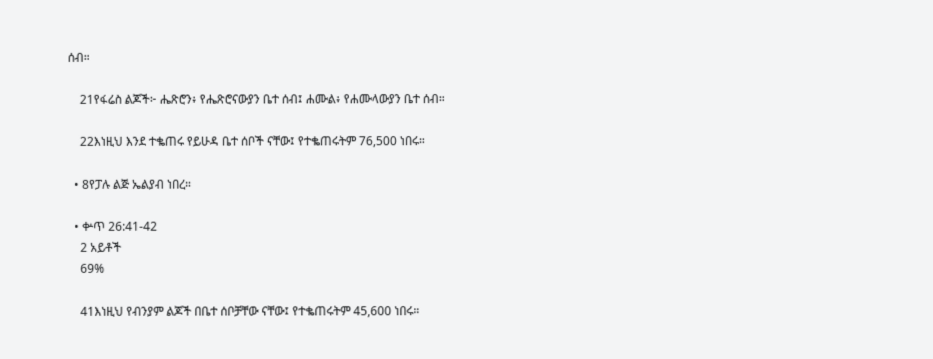ሰብ።

    21የፋሬስ ልጆች፦ ሔጽሮን፥ የሔጽሮናውያን ቤተ ሰብ፤ ሐሙል፥ የሐሙላውያን ቤተ ሰብ።

    22እነዚህ እንደ ተቈጠሩ የይሁዳ ቤተ ሰቦች ናቸው፤ የተቈጠሩትም 76,500 ነበሩ።

  • 8የፓሉ ልጅ ኤልያብ ነበረ።

  • ቍጥ 26:41-42
    2 አይቶች
    69%

    41እነዚህ የብንያም ልጆች በቤተ ሰቦቻቸው ናቸው፤ የተቈጠሩትም 45,600 ነበሩ።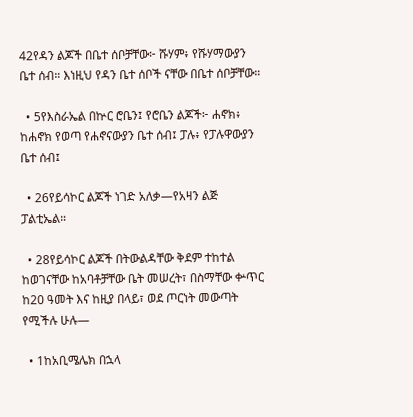42የዳን ልጆች በቤተ ሰቦቻቸው፦ ሹሃም፥ የሹሃማውያን ቤተ ሰብ። እነዚህ የዳን ቤተ ሰቦች ናቸው በቤተ ሰቦቻቸው።

  • 5የእስራኤል በኵር ሮቤን፤ የሮቤን ልጆች፦ ሐኖክ፥ ከሐኖክ የወጣ የሐኖናውያን ቤተ ሰብ፤ ፓሉ፥ የፓሉዋውያን ቤተ ሰብ፤

  • 26የይሳኮር ልጆች ነገድ አለቃ—የአዛን ልጅ ፓልቲኤል።

  • 28የይሳኮር ልጆች በትውልዳቸው ቅደም ተከተል ከወገናቸው ከአባቶቻቸው ቤት መሠረት፣ በስማቸው ቍጥር ከ20 ዓመት እና ከዚያ በላይ፣ ወደ ጦርነት መውጣት የሚችሉ ሁሉ—

  • 1ከአቢሜሌክ በኋላ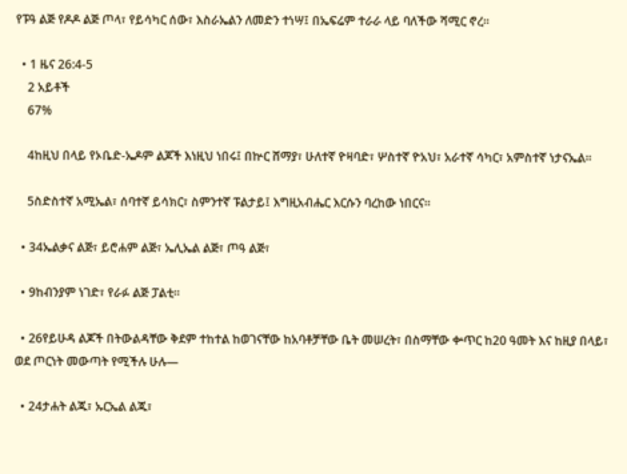የፑዓ ልጅ የዶዶ ልጅ ጦላ፣ የይሳካር ሰው፣ እስራኤልን ለመድን ተነሣ፤ በኤፍሬም ተራራ ላይ ባለችው ሻሚር ኖረ።

  • 1 ዜና 26:4-5
    2 አይቶች
    67%

    4ከዚህ በላይ የኦቤድ-ኤዶም ልጆች እነዚህ ነበሩ፤ በኵር ሸማያ፣ ሁለተኛ ዮዛባድ፣ ሦስተኛ ዮአህ፣ አራተኛ ሳካር፣ አምስተኛ ነታናኤል።

    5ስድስተኛ አሚኤል፣ ሰባተኛ ይሳክር፣ ስምንተኛ ፑልታይ፤ እግዚአብሔር እርሱን ባረከው ነበርና።

  • 34ኤልቃና ልጅ፣ ይሮሐም ልጅ፣ ኤሊኤል ልጅ፣ ጦዓ ልጅ፣

  • 9ከብንያም ነገድ፣ የራፉ ልጅ ፓልቲ።

  • 26የይሁዳ ልጆች በትውልዳቸው ቅደም ተከተል ከወገናቸው ከአባቶቻቸው ቤት መሠረት፣ በስማቸው ቍጥር ከ20 ዓመት እና ከዚያ በላይ፣ ወደ ጦርነት መውጣት የሚችሉ ሁሉ—

  • 24ታሐት ልጁ፣ ኡርኤል ልጁ፣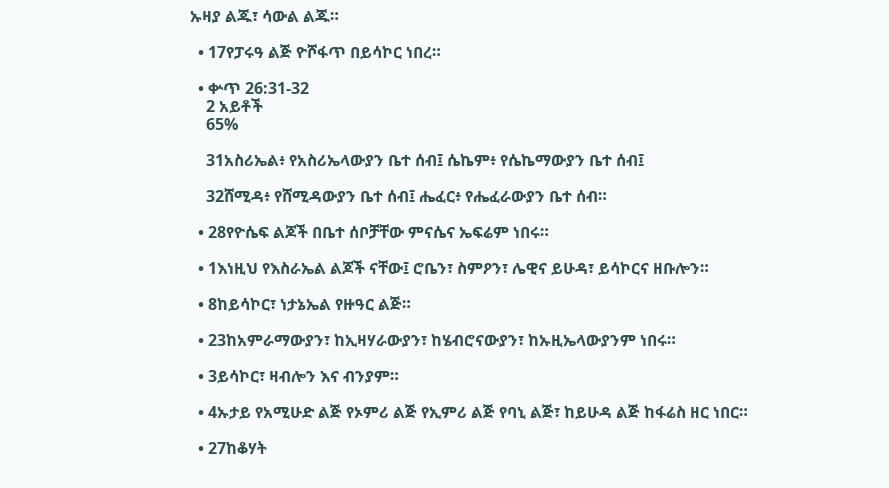ኡዛያ ልጁ፣ ሳውል ልጁ።

  • 17የፓሩዓ ልጅ ዮሾፋጥ በይሳኮር ነበረ።

  • ቍጥ 26:31-32
    2 አይቶች
    65%

    31አስሪኤል፥ የአስሪኤላውያን ቤተ ሰብ፤ ሴኬም፥ የሴኬማውያን ቤተ ሰብ፤

    32ሸሚዳ፥ የሸሚዳውያን ቤተ ሰብ፤ ሔፈር፥ የሔፈራውያን ቤተ ሰብ።

  • 28የዮሴፍ ልጆች በቤተ ሰቦቻቸው ምናሴና ኤፍሬም ነበሩ።

  • 1እነዚህ የእስራኤል ልጆች ናቸው፤ ሮቤን፣ ስምዖን፣ ሌዊና ይሁዳ፣ ይሳኮርና ዘቡሎን።

  • 8ከይሳኮር፣ ነታኔኤል የዙዓር ልጅ።

  • 23ከአምራማውያን፣ ከኢዛሃራውያን፣ ከሄብሮናውያን፣ ከኡዚኤላውያንም ነበሩ።

  • 3ይሳኮር፣ ዛብሎን እና ብንያም።

  • 4ኡታይ የአሚሁድ ልጅ የኦምሪ ልጅ የኢምሪ ልጅ የባኒ ልጅ፣ ከይሁዳ ልጅ ከፋሬስ ዘር ነበር።

  • 27ከቆሃት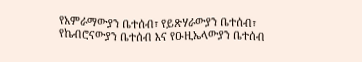የአምራማውያን ቤተሰብ፣ የይጽሃራውያን ቤተሰብ፣ የኬብሮናውያን ቤተሰብ እና የዑዚኤላውያን ቤተሰብ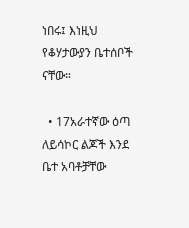ነበሩ፤ እነዚህ የቆሃታውያን ቤተሰቦች ናቸው።

  • 17አራተኛው ዕጣ ለይሳኮር ልጆች እንደ ቤተ አባቶቻቸው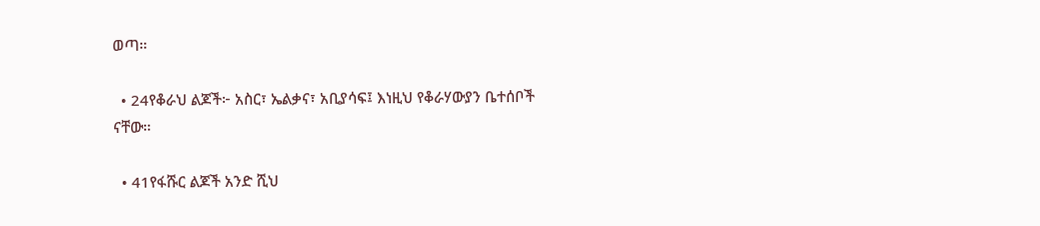ወጣ።

  • 24የቆራህ ልጆች፦ አስር፣ ኤልቃና፣ አቢያሳፍ፤ እነዚህ የቆራሃውያን ቤተሰቦች ናቸው።

  • 41የፋሹር ልጆች አንድ ሺህ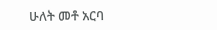ሁለት መቶ አርባ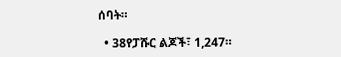ሰባት።

  • 38የፓሹር ልጆች፣ 1,247።